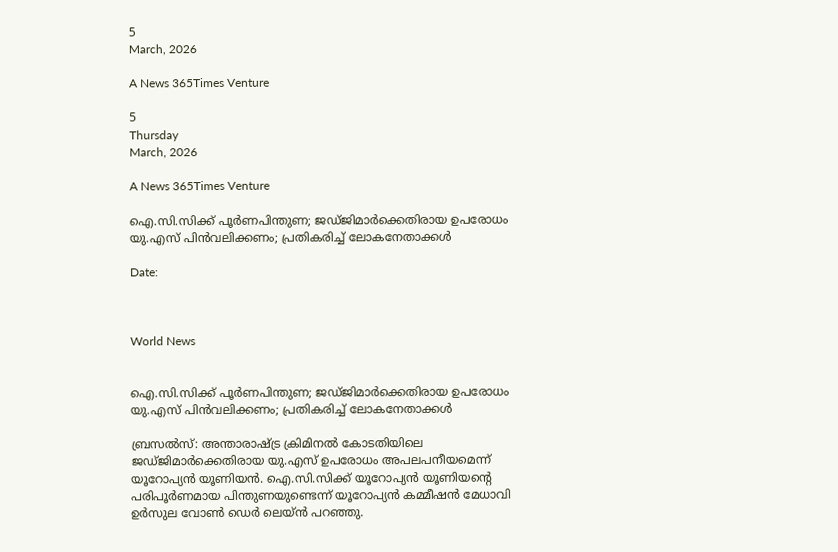5
March, 2026

A News 365Times Venture

5
Thursday
March, 2026

A News 365Times Venture

ഐ.സി.സിക്ക് പൂര്‍ണപിന്തുണ; ജഡ്ജിമാര്‍ക്കെതിരായ ഉപരോധം യു.എസ് പിന്‍വലിക്കണം; പ്രതികരിച്ച് ലോകനേതാക്കള്‍

Date:



World News


ഐ.സി.സിക്ക് പൂര്‍ണപിന്തുണ; ജഡ്ജിമാര്‍ക്കെതിരായ ഉപരോധം യു.എസ് പിന്‍വലിക്കണം; പ്രതികരിച്ച് ലോകനേതാക്കള്‍

ബ്രസല്‍സ്: അന്താരാഷ്ട്ര ക്രിമിനല്‍ കോടതിയിലെ ജഡ്ജിമാര്‍ക്കെതിരായ യു.എസ് ഉപരോധം അപലപനീയമെന്ന് യൂറോപ്യന്‍ യൂണിയന്‍. ഐ.സി.സിക്ക് യൂറോപ്യന്‍ യൂണിയന്റെ പരിപൂര്‍ണമായ പിന്തുണയുണ്ടെന്ന് യൂറോപ്യന്‍ കമ്മീഷന്‍ മേധാവി ഉര്‍സുല വോണ്‍ ഡെര്‍ ലെയ്ന്‍ പറഞ്ഞു.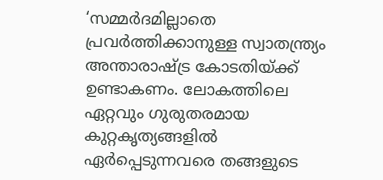‘സമ്മര്‍ദമില്ലാതെ പ്രവര്‍ത്തിക്കാനുള്ള സ്വാതന്ത്ര്യം അന്താരാഷ്ട്ര കോടതിയ്ക്ക് ഉണ്ടാകണം. ലോകത്തിലെ ഏറ്റവും ഗുരുതരമായ കുറ്റകൃത്യങ്ങളില്‍ ഏര്‍പ്പെടുന്നവരെ തങ്ങളുടെ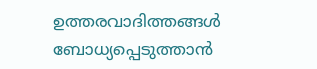ഉത്തരവാദിത്തങ്ങള്‍ ബോധ്യപ്പെടുത്താന്‍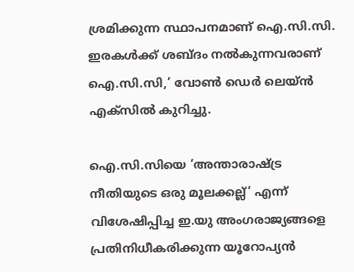ശ്രമിക്കുന്ന സ്ഥാപനമാണ് ഐ.സി.സി. ഇരകള്‍ക്ക് ശബ്ദം നല്‍കുന്നവരാണ് ഐ.സി.സി,’ വോണ്‍ ഡെര്‍ ലെയ്ന്‍ എക്സില്‍ കുറിച്ചു.

ഐ.സി.സിയെ ‘അന്താരാഷ്ട്ര നീതിയുടെ ഒരു മൂലക്കല്ല്’ എന്ന് വിശേഷിപ്പിച്ച ഇ.യു അംഗരാജ്യങ്ങളെ പ്രതിനിധീകരിക്കുന്ന യൂറോപ്യന്‍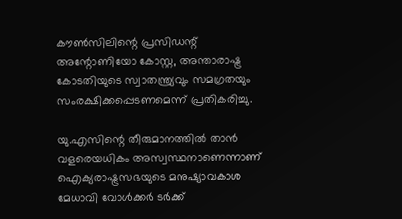കൗണ്‍സിലിന്റെ പ്രസിഡന്റ് അന്റോണിയോ കോസ്റ്റ, അന്താരാഷ്ട്ര കോടതിയുടെ സ്വാതന്ത്ര്യവും സമഗ്രതയും സംരക്ഷിക്കപ്പെടണമെന്ന് പ്രതികരിച്ചു.

യു.എസിന്റെ തീരുമാനത്തില്‍ താന്‍ വളരെയധികം അസ്വസ്ഥനാണെന്നാണ് ഐക്യരാഷ്ട്രസഭയുടെ മനുഷ്യാവകാശ മേധാവി വോള്‍ക്കര്‍ ടര്‍ക്ക്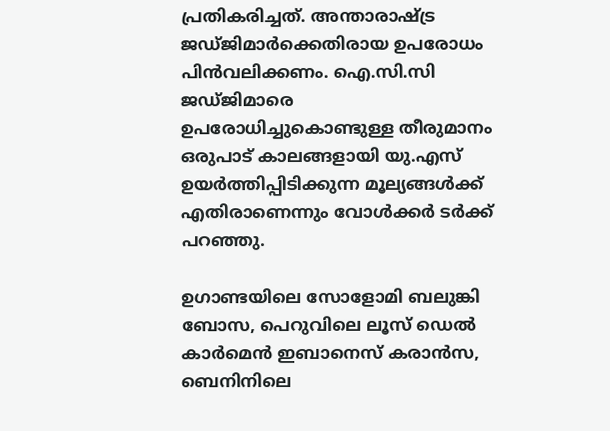പ്രതികരിച്ചത്. അന്താരാഷ്ട്ര ജഡ്ജിമാര്‍ക്കെതിരായ ഉപരോധം പിന്‍വലിക്കണം. ഐ.സി.സി ജഡ്ജിമാരെ ഉപരോധിച്ചുകൊണ്ടുള്ള തീരുമാനം ഒരുപാട് കാലങ്ങളായി യു.എസ് ഉയര്‍ത്തിപ്പിടിക്കുന്ന മൂല്യങ്ങള്‍ക്ക് എതിരാണെന്നും വോള്‍ക്കര്‍ ടര്‍ക്ക് പറഞ്ഞു.

ഉഗാണ്ടയിലെ സോളോമി ബലുങ്കി ബോസ, പെറുവിലെ ലൂസ് ഡെല്‍ കാര്‍മെന്‍ ഇബാനെസ് കരാന്‍സ, ബെനിനിലെ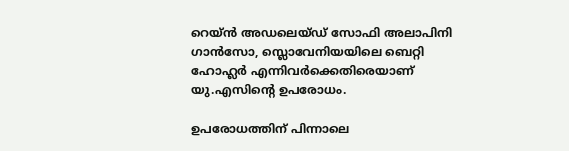റെയ്ന്‍ അഡലെയ്ഡ് സോഫി അലാപിനി ഗാന്‍സോ, സ്ലൊവേനിയയിലെ ബെറ്റി ഹോഹ്ലര്‍ എന്നിവര്‍ക്കെതിരെയാണ് യു.എസിന്റെ ഉപരോധം.

ഉപരോധത്തിന് പിന്നാലെ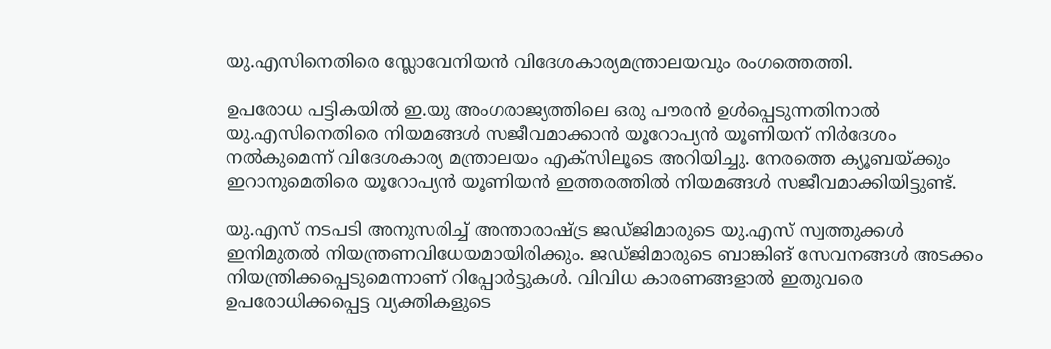യു.എസിനെതിരെ സ്ലോവേനിയന്‍ വിദേശകാര്യമന്ത്രാലയവും രംഗത്തെത്തി.

ഉപരോധ പട്ടികയില്‍ ഇ.യു അംഗരാജ്യത്തിലെ ഒരു പൗരന്‍ ഉള്‍പ്പെടുന്നതിനാല്‍ യു.എസിനെതിരെ നിയമങ്ങള്‍ സജീവമാക്കാന്‍ യൂറോപ്യന്‍ യൂണിയന് നിര്‍ദേശം നല്‍കുമെന്ന് വിദേശകാര്യ മന്ത്രാലയം എക്സിലൂടെ അറിയിച്ചു. നേരത്തെ ക്യൂബയ്ക്കും ഇറാനുമെതിരെ യൂറോപ്യന്‍ യൂണിയന്‍ ഇത്തരത്തില്‍ നിയമങ്ങള്‍ സജീവമാക്കിയിട്ടുണ്ട്.

യു.എസ് നടപടി അനുസരിച്ച് അന്താരാഷ്ട്ര ജഡ്ജിമാരുടെ യു.എസ് സ്വത്തുക്കള്‍ ഇനിമുതല്‍ നിയന്ത്രണവിധേയമായിരിക്കും. ജഡ്ജിമാരുടെ ബാങ്കിങ് സേവനങ്ങള്‍ അടക്കം നിയന്ത്രിക്കപ്പെടുമെന്നാണ് റിപ്പോര്‍ട്ടുകള്‍. വിവിധ കാരണങ്ങളാല്‍ ഇതുവരെ ഉപരോധിക്കപ്പെട്ട വ്യക്തികളുടെ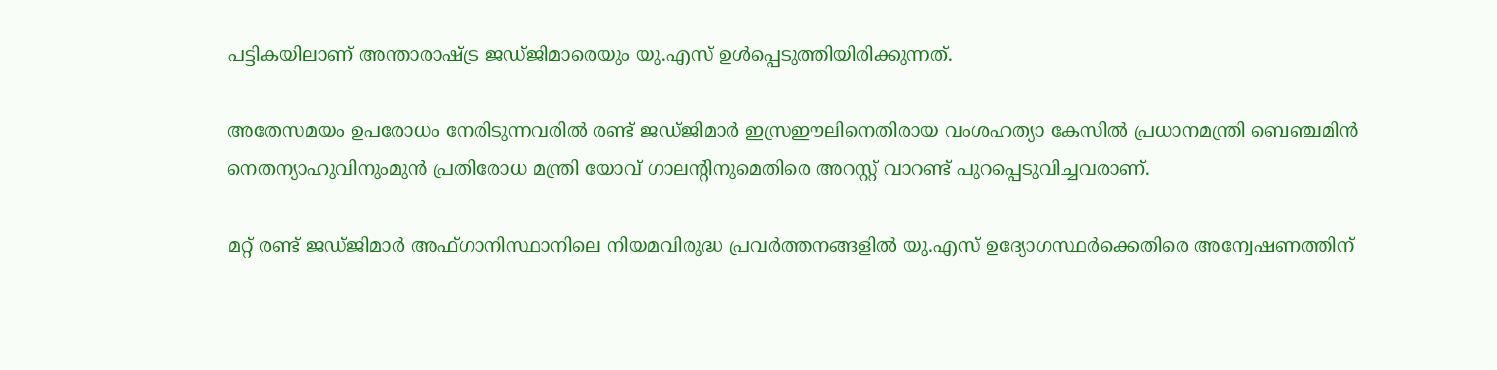പട്ടികയിലാണ് അന്താരാഷ്ട്ര ജഡ്ജിമാരെയും യു.എസ് ഉള്‍പ്പെടുത്തിയിരിക്കുന്നത്.

അതേസമയം ഉപരോധം നേരിടുന്നവരില്‍ രണ്ട് ജഡ്ജിമാര്‍ ഇസ്രഈലിനെതിരായ വംശഹത്യാ കേസില്‍ പ്രധാനമന്ത്രി ബെഞ്ചമിന്‍ നെതന്യാഹുവിനുംമുന്‍ പ്രതിരോധ മന്ത്രി യോവ് ഗാലന്റിനുമെതിരെ അറസ്റ്റ് വാറണ്ട് പുറപ്പെടുവിച്ചവരാണ്.

മറ്റ് രണ്ട് ജഡ്ജിമാര്‍ അഫ്ഗാനിസ്ഥാനിലെ നിയമവിരുദ്ധ പ്രവര്‍ത്തനങ്ങളില്‍ യു.എസ് ഉദ്യോഗസ്ഥര്‍ക്കെതിരെ അന്വേഷണത്തിന്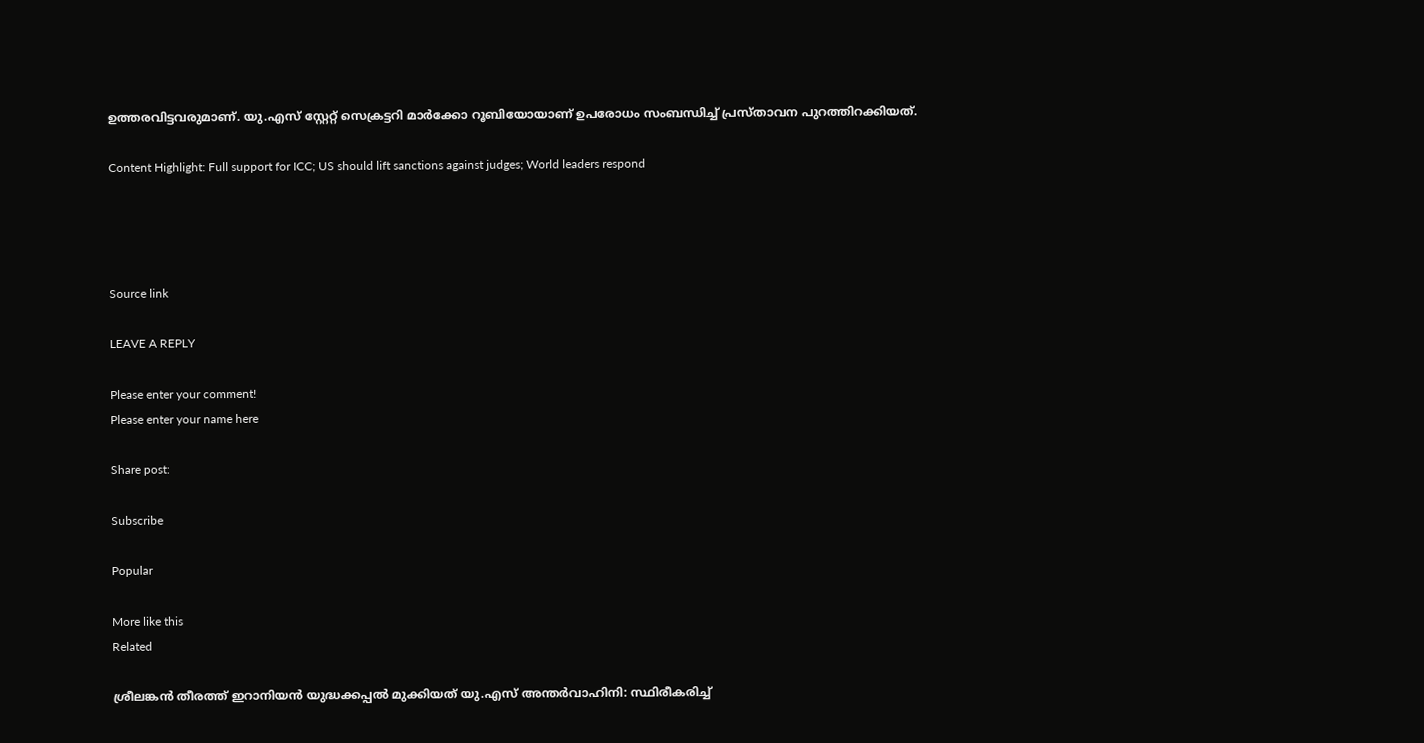ഉത്തരവിട്ടവരുമാണ്. യു.എസ് സ്റ്റേറ്റ് സെക്രട്ടറി മാര്‍ക്കോ റൂബിയോയാണ് ഉപരോധം സംബന്ധിച്ച് പ്രസ്താവന പുറത്തിറക്കിയത്.

Content Highlight: Full support for ICC; US should lift sanctions against judges; World leaders respond




Source link

LEAVE A REPLY

Please enter your comment!
Please enter your name here

Share post:

Subscribe

Popular

More like this
Related

ശ്രീലങ്കന്‍ തീരത്ത് ഇറാനിയന്‍ യുദ്ധക്കപ്പല്‍ മുക്കിയത് യു.എസ് അന്തര്‍വാഹിനി: സ്ഥിരീകരിച്ച്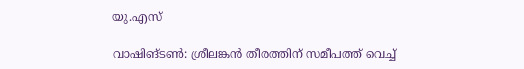യു.എസ്

വാഷിങ്ടണ്‍: ശ്രീലങ്കന്‍ തീരത്തിന് സമീപത്ത് വെച്ച്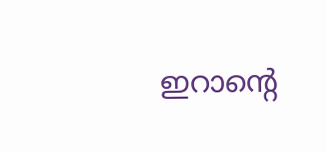ഇറാന്റെ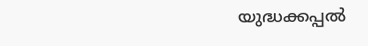യുദ്ധക്കപ്പല്‍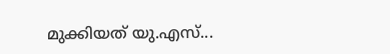മുക്കിയത് യു.എസ്...